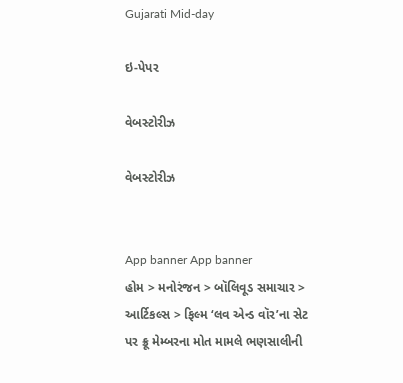Gujarati Mid-day

ઇ-પેપર

વેબસ્ટોરીઝ

વેબસ્ટોરીઝ


App banner App banner
હોમ > મનોરંજન > બૉલિવૂડ સમાચાર > આર્ટિકલ્સ > ફિલ્મ ‘લવ એન્ડ વૉર’ના સેટ પર ક્રૂ મેમ્બરના મોત મામલે ભણસાલીની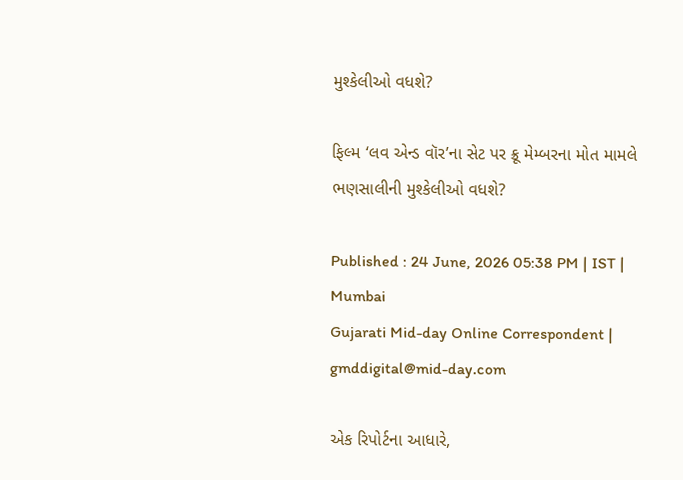મુશ્કેલીઓ વધશે?

ફિલ્મ ‘લવ એન્ડ વૉર’ના સેટ પર ક્રૂ મેમ્બરના મોત મામલે ભણસાલીની મુશ્કેલીઓ વધશે?

Published : 24 June, 2026 05:38 PM | IST | Mumbai
Gujarati Mid-day Online Correspondent | gmddigital@mid-day.com

એક રિપોર્ટના આધારે,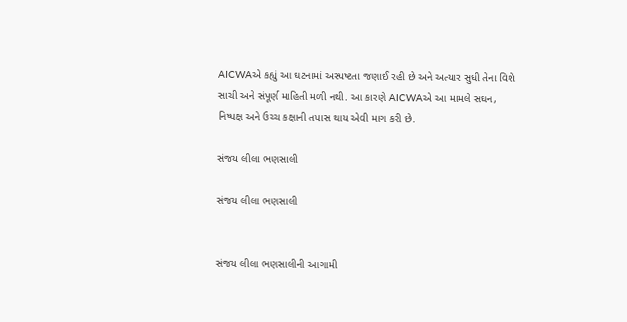AICWAએ કહ્યું આ ઘટનામાં અસ્પષ્ટતા જણાઈ રહી છે અને અત્યાર સુધી તેના વિશે સાચી અને સંપૂર્ણ માહિતી મળી નથી. આ કારણે AICWAએ આ મામલે સઘન, નિષ્પક્ષ અને ઉચ્ચ કક્ષાની તપાસ થાય એવી માગ કરી છે.

સંજય લીલા ભણસાલી

સંજય લીલા ભણસાલી


સંજય લીલા ભણસાલીની આગામી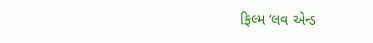ફિલ્મ ‘લવ એન્ડ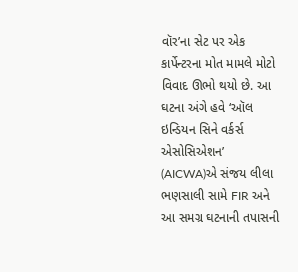વૉર’ના સેટ પર એક કાર્પેન્ટરના મોત મામલે મોટો વિવાદ ઊભો થયો છે. આ ઘટના અંગે હવે ‘ઑલ ઇન્ડિયન સિને વર્કર્સ એસોસિએશન’ (AICWA)એ સંજય લીલા ભણસાલી સામે FIR અને આ સમગ્ર ઘટનાની તપાસની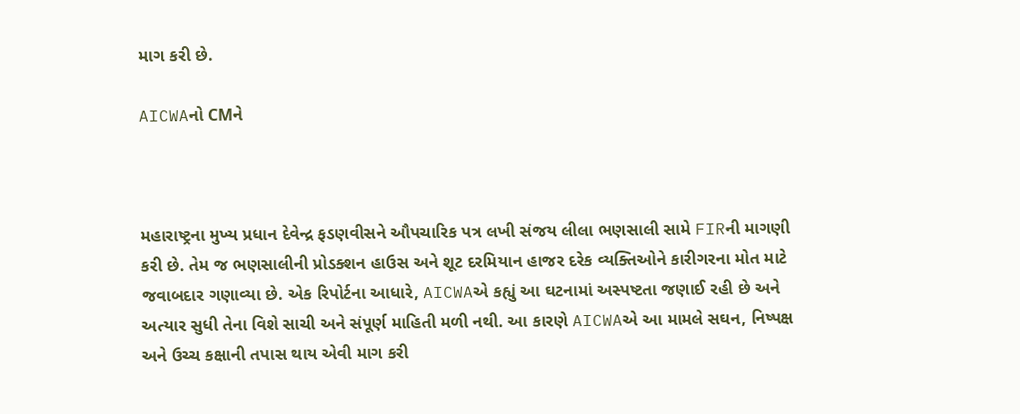માગ કરી છે.

AICWAનો CMને



મહારાષ્ટ્રના મુખ્ય પ્રધાન દેવેન્દ્ર ફડણવીસને ઔપચારિક પત્ર લખી સંજય લીલા ભણસાલી સામે FIRની માગણી કરી છે. તેમ જ ભણસાલીની પ્રોડક્શન હાઉસ અને શૂટ દરમિયાન હાજર દરેક વ્યક્તિઓને કારીગરના મોત માટે જવાબદાર ગણાવ્યા છે. એક રિપોર્ટના આધારે, AICWAએ કહ્યું આ ઘટનામાં અસ્પષ્ટતા જણાઈ રહી છે અને અત્યાર સુધી તેના વિશે સાચી અને સંપૂર્ણ માહિતી મળી નથી. આ કારણે AICWAએ આ મામલે સઘન, નિષ્પક્ષ અને ઉચ્ચ કક્ષાની તપાસ થાય એવી માગ કરી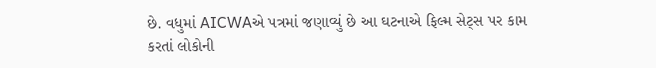છે. વધુમાં AICWAએ પત્રમાં જણાવ્યું છે આ ઘટનાએ ફિલ્મ સેટ્સ પર કામ કરતાં લોકોની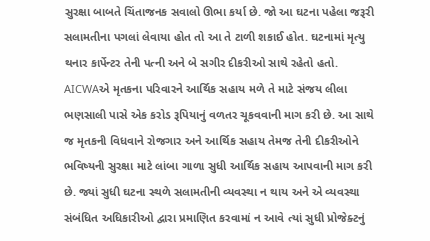સુરક્ષા બાબતે ચિંતાજનક સવાલો ઊભા કર્યા છે. જો આ ઘટના પહેલા જરૂરી સલામતીના પગલાં લેવાયા હોત તો આ તે ટાળી શકાઈ હોત. ઘટનામાં મૃત્યુ થનાર કાર્પેન્ટર તેની પત્ની અને બે સગીર દીકરીઓ સાથે રહેતો હતો. AICWAએ મૃતકના પરિવારને આર્થિક સહાય મળે તે માટે સંજય લીલા ભણસાલી પાસે એક કરોડ રૂપિયાનું વળતર ચૂકવવાની માગ કરી છે. આ સાથે જ મૃતકની વિધવાને રોજગાર અને આર્થિક સહાય તેમજ તેની દીકરીઓને ભવિષ્યની સુરક્ષા માટે લાંબા ગાળા સુધી આર્થિક સહાય આપવાની માગ કરી છે. જ્યાં સુધી ઘટના સ્થળે સલામતીની વ્યવસ્થા ન થાય અને એ વ્યવસ્થા સંબંધિત અધિકારીઓ દ્વારા પ્રમાણિત કરવામાં ન આવે ત્યાં સુધી પ્રોજેક્ટનું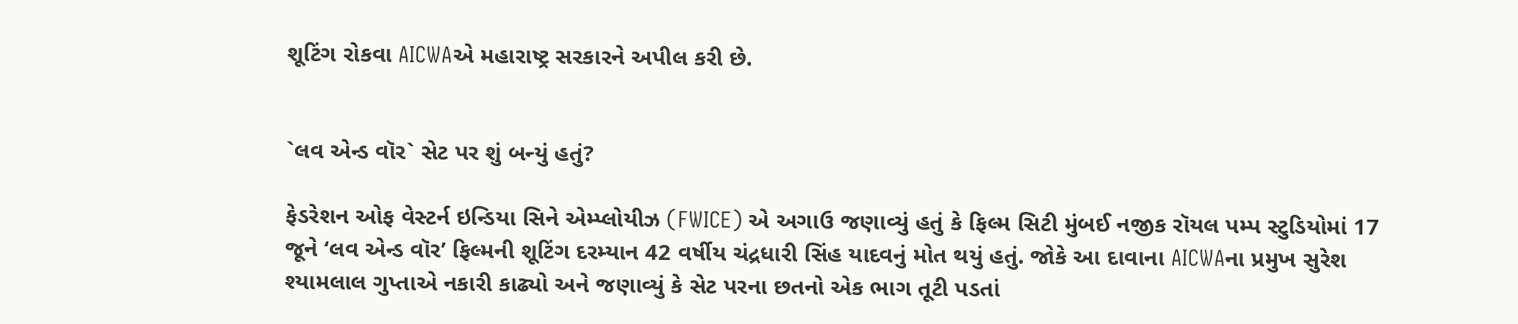શૂટિંગ રોકવા AICWAએ મહારાષ્ટ્ર સરકારને અપીલ કરી છે.


`લવ એન્ડ વૉર` સેટ પર શું બન્યું હતું?

ફેડરેશન ઓફ વેસ્ટર્ન ઇન્ડિયા સિને એમ્પ્લોયીઝ (FWICE) એ અગાઉ જણાવ્યું હતું કે ફિલ્મ સિટી મુંબઈ નજીક રૉયલ પમ્પ સ્ટુડિયોમાં 17 જૂને ‘લવ એન્ડ વૉર’ ફિલ્મની શૂટિંગ દરમ્યાન 42 વર્ષીય ચંદ્રધારી સિંહ યાદવનું મોત થયું હતું. જોકે આ દાવાના AICWAના પ્રમુખ સુરેશ શ્યામલાલ ગુપ્તાએ નકારી કાઢ્યો અને જણાવ્યું કે સેટ પરના છતનો એક ભાગ તૂટી પડતાં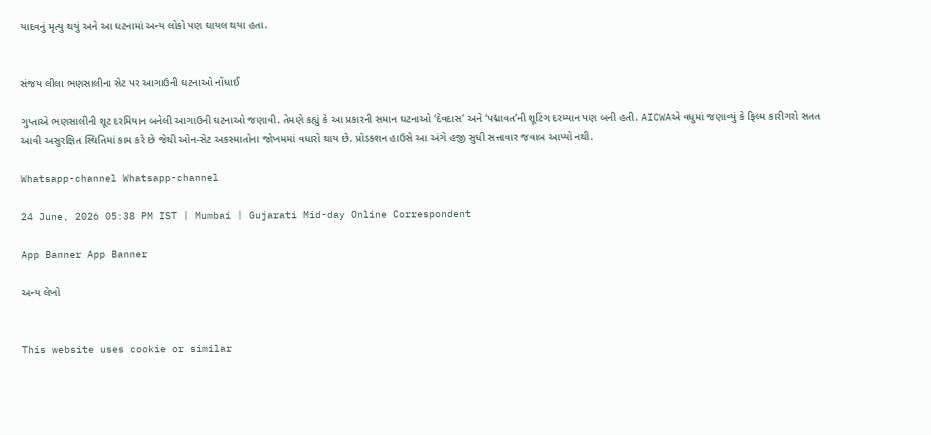યાદવનું મૃત્યુ થયું અને આ ઘટનામાં અન્ય લોકો પણ ઘાયલ થયા હતા.


સંજય લીલા ભણસાલીના સેટ પર આગાઉની ઘટનાઓ નોંધાઈ

ગુપ્તાએ ભણસાલીની શૂટ દરમિયાન બનેલી આગાઉની ઘટનાઓ જણાવી. તેમણે કહ્યું કે આ પ્રકારની સમાન ઘટનાઓ ‘દેવદાસ’ અને ‘પદ્માવત’ની શૂટિંગ દરમ્યાન પણ બની હતી. AICWAએ વધુમાં જણાવ્યું કે ફિલ્મ કારીગરો સતત આવી અસુરક્ષિત સ્થિતિમાં કામ કરે છે જેથી ઓન-સેટ અકસ્માતોના જોખમમાં વધારો થાય છે. પ્રોડક્શન હાઉસે આ અંગે હજી સુધી સત્તાવાર જવાબ આપ્યો નથી.

Whatsapp-channel Whatsapp-channel

24 June, 2026 05:38 PM IST | Mumbai | Gujarati Mid-day Online Correspondent

App Banner App Banner

અન્ય લેખો


This website uses cookie or similar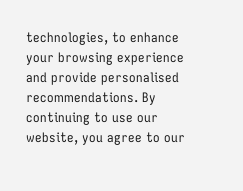technologies, to enhance your browsing experience and provide personalised recommendations. By continuing to use our website, you agree to our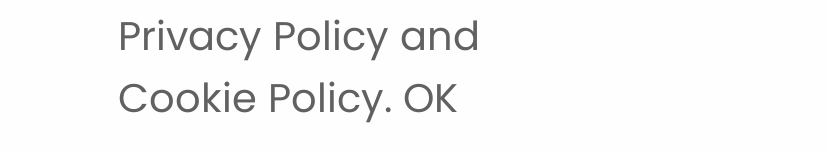Privacy Policy and Cookie Policy. OK